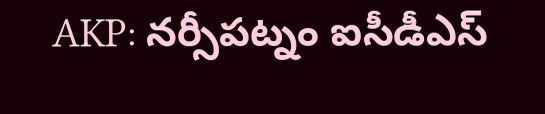AKP: నర్సీపట్నం ఐసీడీఎస్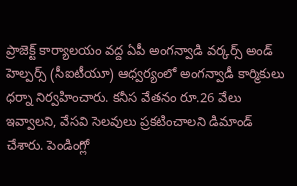ప్రాజెక్ట్ కార్యాలయం వద్ద ఏపీ అంగన్వాడి వర్కర్స్ అండ్ హెల్పర్స్ (సీఐటీయూ) ఆధ్వర్యంలో అంగన్వాడీ కార్మికులు ధర్నా నిర్వహించారు. కనీస వేతనం రూ.26 వేలు ఇవ్వాలని, వేసవి సెలవులు ప్రకటించాలని డిమాండ్ చేశారు. పెండింగ్లో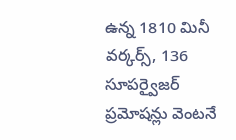ఉన్న 1810 మినీ వర్కర్స్, 136 సూపర్వైజర్ ప్రమోషన్లు వెంటనే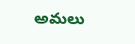అమలు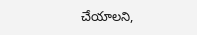చేయాలని,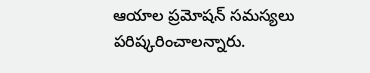ఆయాల ప్రమోషన్ సమస్యలు పరిష్కరించాలన్నారు.